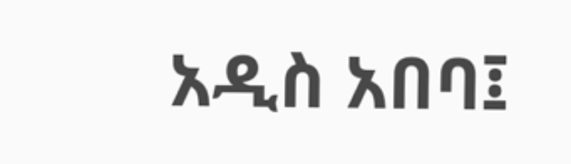አዲስ አበባ፤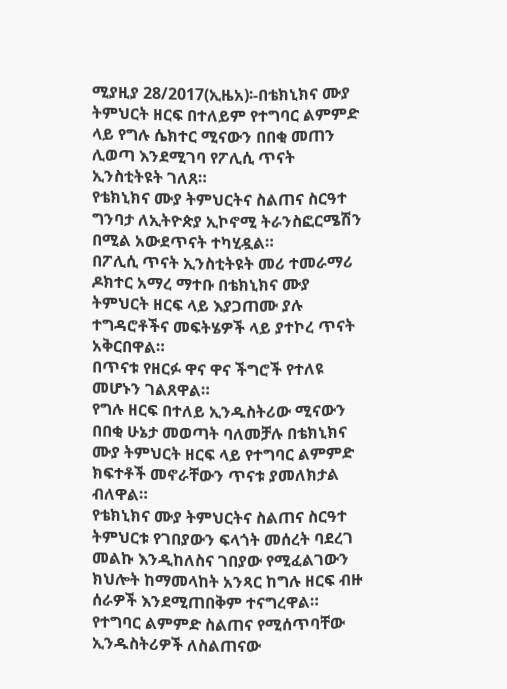ሚያዚያ 28/2017(ኢዜአ)፡-በቴክኒክና ሙያ ትምህርት ዘርፍ በተለይም የተግባር ልምምድ ላይ የግሉ ሴክተር ሚናውን በበቂ መጠን ሊወጣ እንደሚገባ የፖሊሲ ጥናት ኢንስቲትዩት ገለጸ።
የቴክኒክና ሙያ ትምህርትና ስልጠና ስርዓተ ግንባታ ለኢትዮጵያ ኢኮኖሚ ትራንስፎርሜሽን በሚል አውደጥናት ተካሂዷል።
በፖሊሲ ጥናት ኢንስቲትዩት መሪ ተመራማሪ ዶክተር አማረ ማተቡ በቴክኒክና ሙያ ትምህርት ዘርፍ ላይ እያጋጠሙ ያሉ ተግዳሮቶችና መፍትሄዎች ላይ ያተኮረ ጥናት አቅርበዋል።
በጥናቱ የዘርፉ ዋና ዋና ችግሮች የተለዩ መሆኑን ገልጸዋል።
የግሉ ዘርፍ በተለይ ኢንዱስትሪው ሚናውን በበቂ ሁኔታ መወጣት ባለመቻሉ በቴክኒክና ሙያ ትምህርት ዘርፍ ላይ የተግባር ልምምድ ክፍተቶች መኖራቸውን ጥናቱ ያመለክታል ብለዋል።
የቴክኒክና ሙያ ትምህርትና ስልጠና ስርዓተ ትምህርቱ የገበያውን ፍላጎት መሰረት ባደረገ መልኩ እንዲከለስና ገበያው የሚፈልገውን ክህሎት ከማመላከት አንጻር ከግሉ ዘርፍ ብዙ ሰራዎች እንደሚጠበቅም ተናግረዋል።
የተግባር ልምምድ ስልጠና የሚሰጥባቸው ኢንዱስትሪዎች ለስልጠናው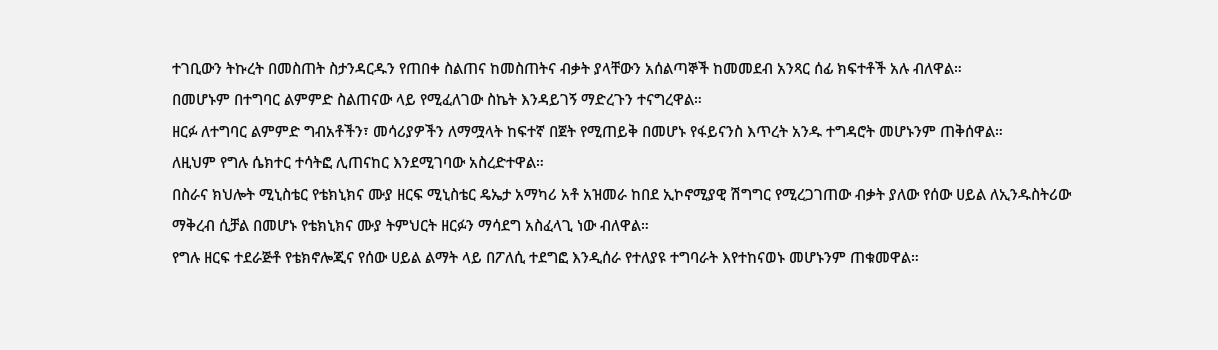ተገቢውን ትኩረት በመስጠት ስታንዳርዱን የጠበቀ ስልጠና ከመስጠትና ብቃት ያላቸውን አሰልጣኞች ከመመደብ አንጻር ሰፊ ክፍተቶች አሉ ብለዋል።
በመሆኑም በተግባር ልምምድ ስልጠናው ላይ የሚፈለገው ስኬት እንዳይገኝ ማድረጉን ተናግረዋል።
ዘርፉ ለተግባር ልምምድ ግብአቶችን፣ መሳሪያዎችን ለማሟላት ከፍተኛ በጀት የሚጠይቅ በመሆኑ የፋይናንስ እጥረት አንዱ ተግዳሮት መሆኑንም ጠቅሰዋል።
ለዚህም የግሉ ሴክተር ተሳትፎ ሊጠናከር እንደሚገባው አስረድተዋል።
በስራና ክህሎት ሚኒስቴር የቴክኒክና ሙያ ዘርፍ ሚኒስቴር ዴኤታ አማካሪ አቶ አዝመራ ከበደ ኢኮኖሚያዊ ሽግግር የሚረጋገጠው ብቃት ያለው የሰው ሀይል ለኢንዱስትሪው ማቅረብ ሲቻል በመሆኑ የቴክኒክና ሙያ ትምህርት ዘርፉን ማሳደግ አስፈላጊ ነው ብለዋል።
የግሉ ዘርፍ ተደራጅቶ የቴክኖሎጂና የሰው ሀይል ልማት ላይ በፖለሲ ተደግፎ እንዲሰራ የተለያዩ ተግባራት እየተከናወኑ መሆኑንም ጠቁመዋል።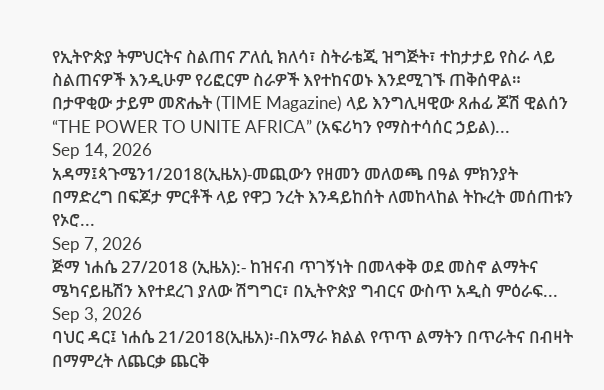የኢትዮጵያ ትምህርትና ስልጠና ፖለሲ ክለሳ፣ ስትራቴጂ ዝግጅት፣ ተከታታይ የስራ ላይ ስልጠናዎች እንዲሁም የሪፎርም ስራዎች እየተከናወኑ እንደሚገኙ ጠቅሰዋል።
በታዋቂው ታይም መጽሔት (TIME Magazine) ላይ እንግሊዛዊው ጸሐፊ ጆሽ ዊልሰን “THE POWER TO UNITE AFRICA” (አፍሪካን የማስተሳሰር ኃይል)...
Sep 14, 2026
አዳማ፤ጳጉሜን1/2018(ኢዜአ)-መጪውን የዘመን መለወጫ በዓል ምክንያት በማድረግ በፍጆታ ምርቶች ላይ የዋጋ ንረት እንዳይከሰት ለመከላከል ትኩረት መሰጠቱን የኦሮ...
Sep 7, 2026
ጅማ ነሐሴ 27/2018 (ኢዜአ):- ከዝናብ ጥገኝነት በመላቀቅ ወደ መስኖ ልማትና ሜካናይዜሽን እየተደረገ ያለው ሽግግር፣ በኢትዮጵያ ግብርና ውስጥ አዲስ ምዕራፍ...
Sep 3, 2026
ባህር ዳር፤ ነሐሴ 21/2018(ኢዜአ)፡-በአማራ ክልል የጥጥ ልማትን በጥራትና በብዛት በማምረት ለጨርቃ ጨርቅ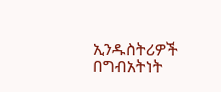ኢንዱስትሪዎች በግብአትነት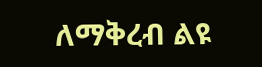ለማቅረብ ልዩ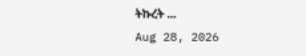ትኩረት ...
Aug 28, 2026